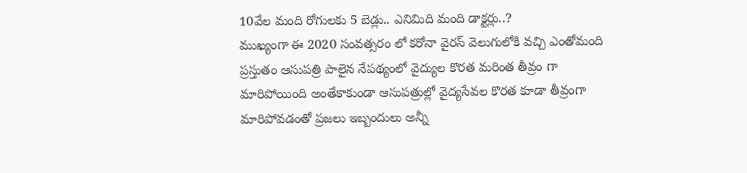10వేల మంది రోగులకు 5 బెడ్లు.. ఎనిమిది మంది డాక్టర్లు..?
ముఖ్యంగా ఈ 2020 సంవత్సరం లో కరోనా వైరస్ వెలుగులోకి వచ్చి ఎంతోమంది ప్రస్తుతం ఆసుపత్రి పాలైన నేపథ్యంలో వైద్యుల కొరత మరింత తీవ్రం గా మారిపోయింది అంతేకాకుండా ఆసుపత్రుల్లో వైద్యసేవల కొరత కూడా తీవ్రంగా మారిపోవడంతో ప్రజలు ఇబ్బందులు అన్నీ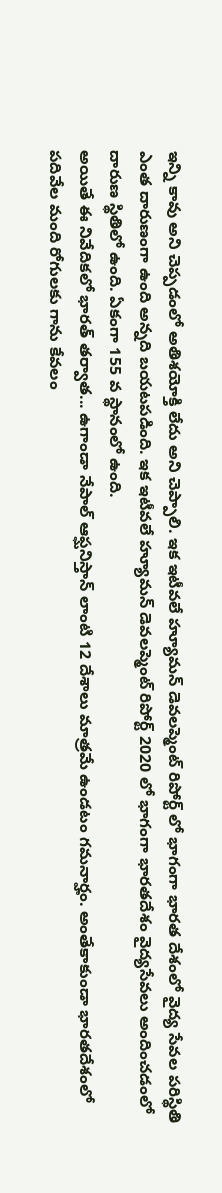ఇన్ని కావు అని చెప్పడంలో అతిశయోక్తి లేదు అని చెప్పాలి. ఇక ఇటీవలే హ్యూమన్ డెవలప్మెంట్ రిపోర్ట్ లో భాగంగా భారత దేశంలో వైద్య సేవల పరిస్థితి ఎంత దారుణంగా ఉంది అన్నది బయటపడింది. ఇక ఇటీవలే హ్యూమన్ డెవలప్మెంట్ రిపోర్ట్ 2020 లో భాగంగా భారతదేశం వైద్యసేవలు అందించడంలో దారుణ స్థితిలో ఉంది. ఏకంగా 155 వ స్థానంలో ఉంది.
అయితే ఈ నివేదికలో భారత్ తర్వాత... ఉగాండా నేపాల్ ఆఫ్ఘనిస్తాన్ లాంటి 12 దేశాలు మాత్రమే ఉండటం గమనార్హం. అంతేకాకుండా భారతదేశంలో పదివేల మంది రోగులకు గాను కేవలం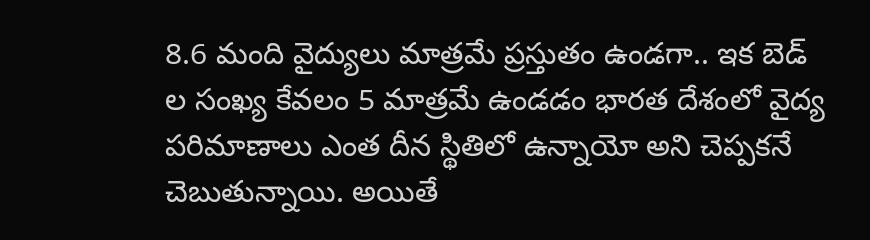8.6 మంది వైద్యులు మాత్రమే ప్రస్తుతం ఉండగా.. ఇక బెడ్ ల సంఖ్య కేవలం 5 మాత్రమే ఉండడం భారత దేశంలో వైద్య పరిమాణాలు ఎంత దీన స్థితిలో ఉన్నాయో అని చెప్పకనే చెబుతున్నాయి. అయితే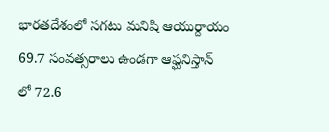భారతదేశంలో సగటు మనిషి ఆయుర్దాయం 69.7 సంవత్సరాలు ఉండగా ఆఫ్ఘనిస్తాన్ లో 72.6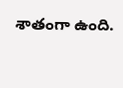శాతంగా ఉంది.